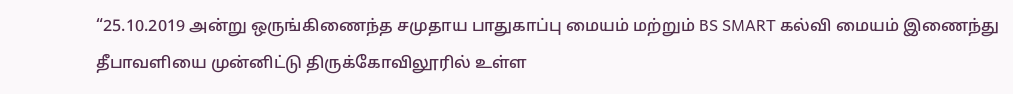“25.10.2019 அன்று ஒருங்கிணைந்த சமுதாய பாதுகாப்பு மையம் மற்றும் BS SMART கல்வி மையம் இணைந்து தீபாவளியை முன்னிட்டு திருக்கோவிலூரில் உள்ள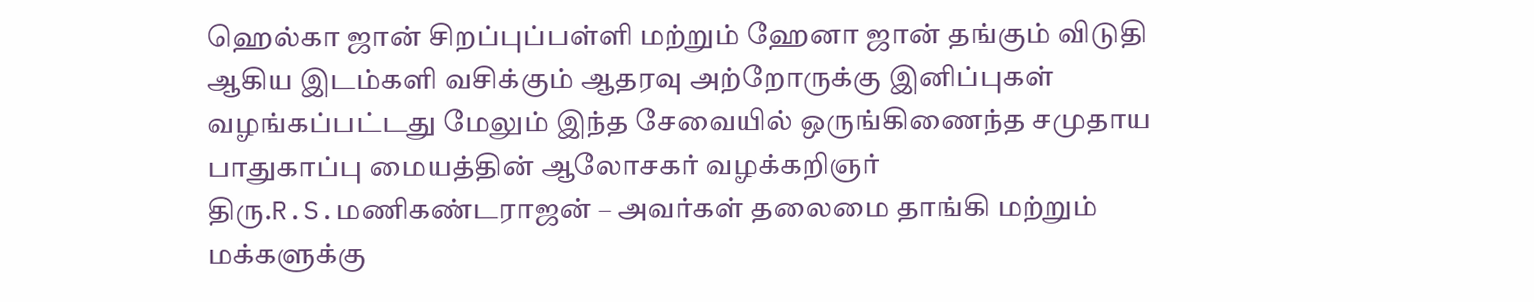ஹெல்கா ஜான் சிறப்புப்பள்ளி மற்றும் ஹேனா ஜான் தங்கும் விடுதி ஆகிய இடம்களி வசிக்கும் ஆதரவு அற்றோருக்கு இனிப்புகள் வழங்கப்பட்டது மேலும் இந்த சேவையில் ஒருங்கிணைந்த சமுதாய பாதுகாப்பு மையத்தின் ஆலோசகர் வழக்கறிஞர் திரு.R.S.மணிகண்டராஜன் – அவர்கள் தலைமை தாங்கி மற்றும் மக்களுக்கு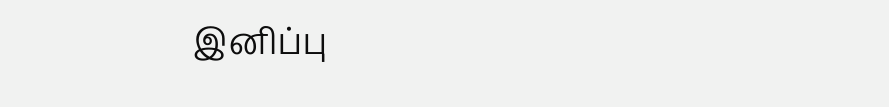இனிப்பு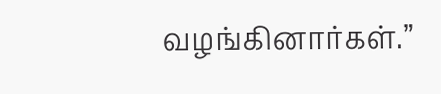வழங்கினார்கள்.”